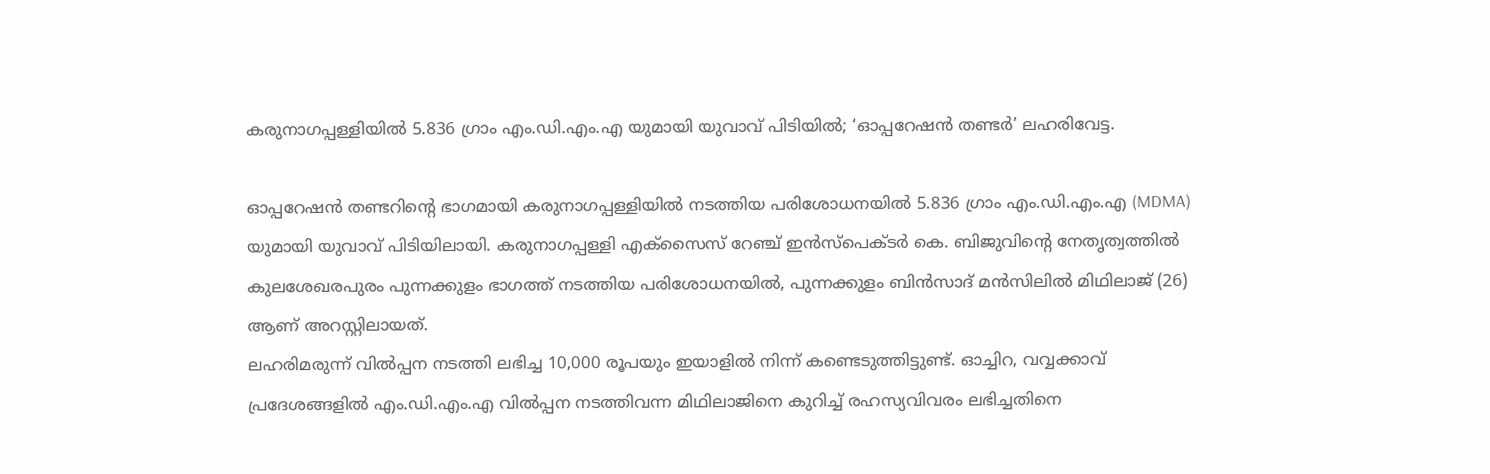കരുനാഗപ്പള്ളിയിൽ 5.836 ഗ്രാം എം.ഡി.എം.എ യുമായി യുവാവ് പിടിയിൽ; ‘ഓപ്പറേഷൻ തണ്ടർ’ ലഹരിവേട്ട.

ഓപ്പറേഷൻ തണ്ടറിന്റെ ഭാഗമായി കരുനാഗപ്പള്ളിയിൽ നടത്തിയ പരിശോധനയിൽ 5.836 ഗ്രാം എം.ഡി.എം.എ (MDMA) യുമായി യുവാവ് പിടിയിലായി. കരുനാഗപ്പള്ളി എക്സൈസ് റേഞ്ച് ഇൻസ്പെക്ടർ കെ. ബിജുവിന്റെ നേതൃത്വത്തിൽ കുലശേഖരപുരം പുന്നക്കുളം ഭാഗത്ത് നടത്തിയ പരിശോധനയിൽ, പുന്നക്കുളം ബിൻസാദ് മൻസിലിൽ മിഥിലാജ് (26) ആണ് അറസ്റ്റിലായത്.
ലഹരിമരുന്ന് വിൽപ്പന നടത്തി ലഭിച്ച 10,000 രൂപയും ഇയാളിൽ നിന്ന് കണ്ടെടുത്തിട്ടുണ്ട്. ഓച്ചിറ, വവ്വക്കാവ് പ്രദേശങ്ങളിൽ എം.ഡി.എം.എ വിൽപ്പന നടത്തിവന്ന മിഥിലാജിനെ കുറിച്ച് രഹസ്യവിവരം ലഭിച്ചതിനെ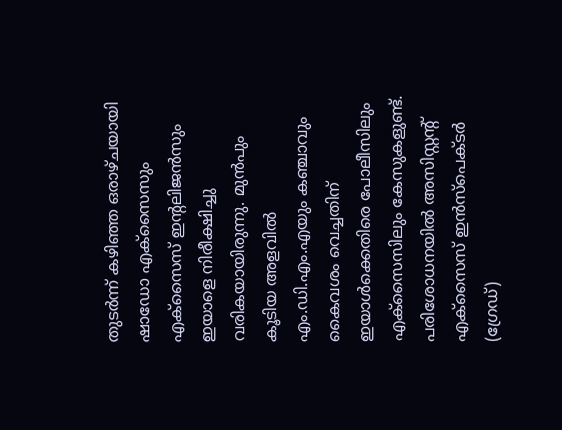തുടർന്ന് കഴിഞ്ഞ ഒരാഴ്ചയായി ഷാഡോ എക്സൈസും എക്സൈസ് ഇന്റലിജൻസും ഇയാളെ നിരീക്ഷിച്ചു വരികയായിരുന്നു. മുൻപും കൂടിയ അളവിൽ എം.ഡി.എം.എയും കഞ്ചാവും കൈവശം വെച്ചതിന് ഇയാൾക്കെതിരെ പോലീസിലും എക്സൈസിലും കേസുകളുണ്ട്.
പരിശോധനയിൽ അസിസ്റ്റന്റ് എക്സൈസ് ഇൻസ്പെക്ടർ (ഗ്രേഡ്)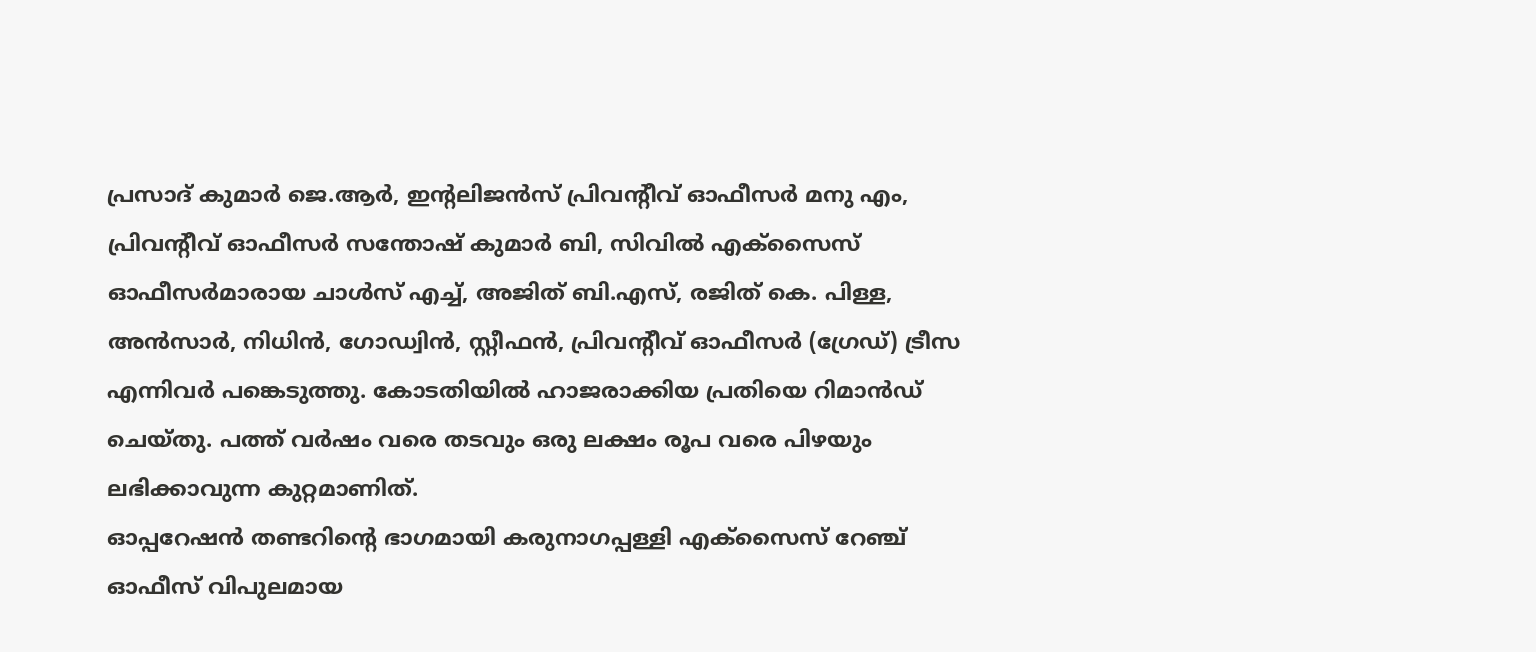പ്രസാദ് കുമാർ ജെ.ആർ, ഇന്റലിജൻസ് പ്രിവന്റീവ് ഓഫീസർ മനു എം, പ്രിവന്റീവ് ഓഫീസർ സന്തോഷ് കുമാർ ബി, സിവിൽ എക്സൈസ് ഓഫീസർമാരായ ചാൾസ് എച്ച്, അജിത് ബി.എസ്, രജിത് കെ. പിള്ള, അൻസാർ, നിധിൻ, ഗോഡ്വിൻ, സ്റ്റീഫൻ, പ്രിവന്റീവ് ഓഫീസർ (ഗ്രേഡ്) ട്രീസ എന്നിവർ പങ്കെടുത്തു. കോടതിയിൽ ഹാജരാക്കിയ പ്രതിയെ റിമാൻഡ് ചെയ്തു. പത്ത് വർഷം വരെ തടവും ഒരു ലക്ഷം രൂപ വരെ പിഴയും ലഭിക്കാവുന്ന കുറ്റമാണിത്.
ഓപ്പറേഷൻ തണ്ടറിന്റെ ഭാഗമായി കരുനാഗപ്പള്ളി എക്സൈസ് റേഞ്ച് ഓഫീസ് വിപുലമായ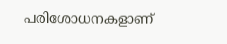പരിശോധനകളാണ്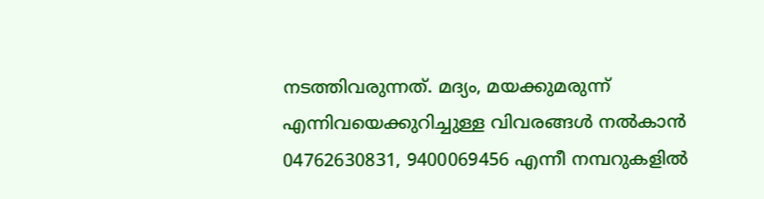നടത്തിവരുന്നത്. മദ്യം, മയക്കുമരുന്ന് എന്നിവയെക്കുറിച്ചുള്ള വിവരങ്ങൾ നൽകാൻ 04762630831, 9400069456 എന്നീ നമ്പറുകളിൽ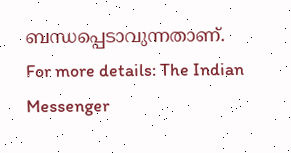ബന്ധപ്പെടാവുന്നതാണ്.
For more details: The Indian Messenger